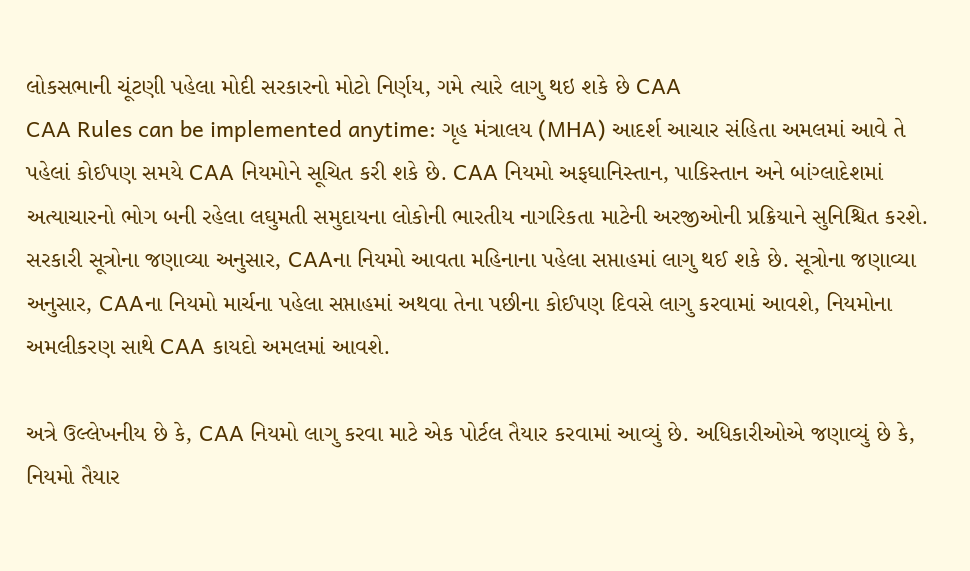લોકસભાની ચૂંટણી પહેલા મોદી સરકારનો મોટો નિર્ણય, ગમે ત્યારે લાગુ થઇ શકે છે CAA
CAA Rules can be implemented anytime: ગૃહ મંત્રાલય (MHA) આદર્શ આચાર સંહિતા અમલમાં આવે તે પહેલાં કોઈપણ સમયે CAA નિયમોને સૂચિત કરી શકે છે. CAA નિયમો અફઘાનિસ્તાન, પાકિસ્તાન અને બાંગ્લાદેશમાં અત્યાચારનો ભોગ બની રહેલા લઘુમતી સમુદાયના લોકોની ભારતીય નાગરિકતા માટેની અરજીઓની પ્રક્રિયાને સુનિશ્ચિત કરશે.
સરકારી સૂત્રોના જણાવ્યા અનુસાર, CAAના નિયમો આવતા મહિનાના પહેલા સપ્તાહમાં લાગુ થઈ શકે છે. સૂત્રોના જણાવ્યા અનુસાર, CAAના નિયમો માર્ચના પહેલા સપ્તાહમાં અથવા તેના પછીના કોઈપણ દિવસે લાગુ કરવામાં આવશે, નિયમોના અમલીકરણ સાથે CAA કાયદો અમલમાં આવશે.

અત્રે ઉલ્લેખનીય છે કે, CAA નિયમો લાગુ કરવા માટે એક પોર્ટલ તૈયાર કરવામાં આવ્યું છે. અધિકારીઓએ જણાવ્યું છે કે, નિયમો તૈયાર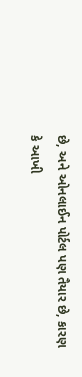છે, અને ઓનલાઈન પોર્ટલ પણ તૈયાર છે, કારણ કે આખી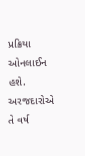પ્રક્રિયા ઓનલાઈન હશે. અરજદારોએ તે વર્ષ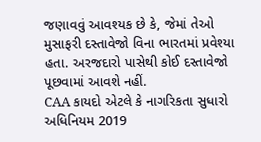જણાવવું આવશ્યક છે કે, જેમાં તેઓ મુસાફરી દસ્તાવેજો વિના ભારતમાં પ્રવેશ્યા હતા. અરજદારો પાસેથી કોઈ દસ્તાવેજો પૂછવામાં આવશે નહીં.
CAA કાયદો એટલે કે નાગરિકતા સુધારો અધિનિયમ 2019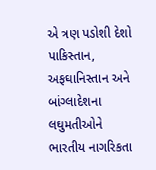એ ત્રણ પડોશી દેશો પાકિસ્તાન, અફઘાનિસ્તાન અને બાંગ્લાદેશના લઘુમતીઓને ભારતીય નાગરિકતા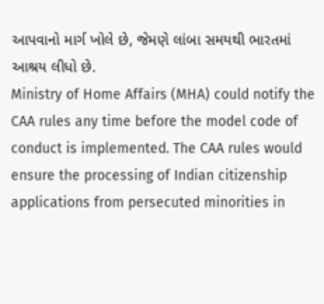આપવાનો માર્ગ ખોલે છે, જેમણે લાંબા સમયથી ભારતમાં આશ્રય લીધો છે.
Ministry of Home Affairs (MHA) could notify the CAA rules any time before the model code of conduct is implemented. The CAA rules would ensure the processing of Indian citizenship applications from persecuted minorities in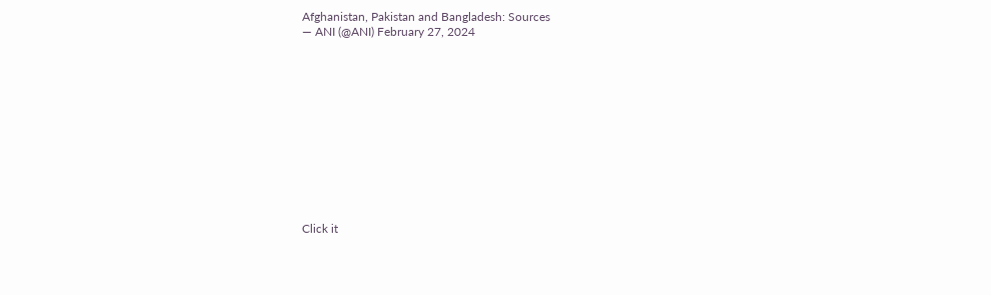Afghanistan, Pakistan and Bangladesh: Sources
— ANI (@ANI) February 27, 2024












Click it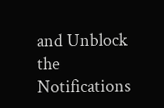and Unblock the Notifications